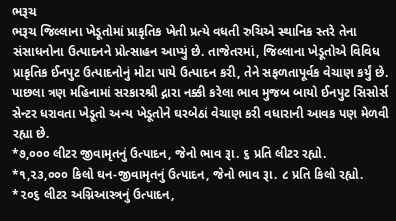ભરૂચ
ભરૂચ જિલ્લાના ખેડૂતોમાં પ્રાકૃતિક ખેતી પ્રત્યે વધતી રુચિએ સ્થાનિક સ્તરે તેના સંસાધનોના ઉત્પાદનને પ્રોત્સાહન આપ્યું છે. તાજેતરમાં, જિલ્લાના ખેડૂતોએ વિવિધ પ્રાકૃતિક ઈનપુટ ઉત્પાદનોનું મોટા પાયે ઉત્પાદન કરી, તેને સફળતાપૂર્વક વેચાણ કર્યું છે. પાછલા ત્રણ મહિનામાં સરકારશ્રી દ્નારા નક્કી કરેલા ભાવ મુજબ બાયો ઈનપુટ સિસોર્સ સેન્ટર ધરાવતા ખેડૂતો અન્ય ખેડૂતોને ઘરબેઠાં વેચાણ કરી વધારાની આવક પણ મેળવી રહ્યા છે.
*૭,૦૦૦ લીટર જીવામૃતનું ઉત્પાદન, જેનો ભાવ રૂા. ૬ પ્રતિ લીટર રહ્યો.
*૧,૨૩,૦૦૦ કિલો ઘન-જીવામૃતનું ઉત્પાદન, જેનો ભાવ રૂા. ૮ પ્રતિ કિલો રહ્યો.
*૨૦૬ લીટર અગ્નિઆસ્ત્રનું ઉત્પાદન,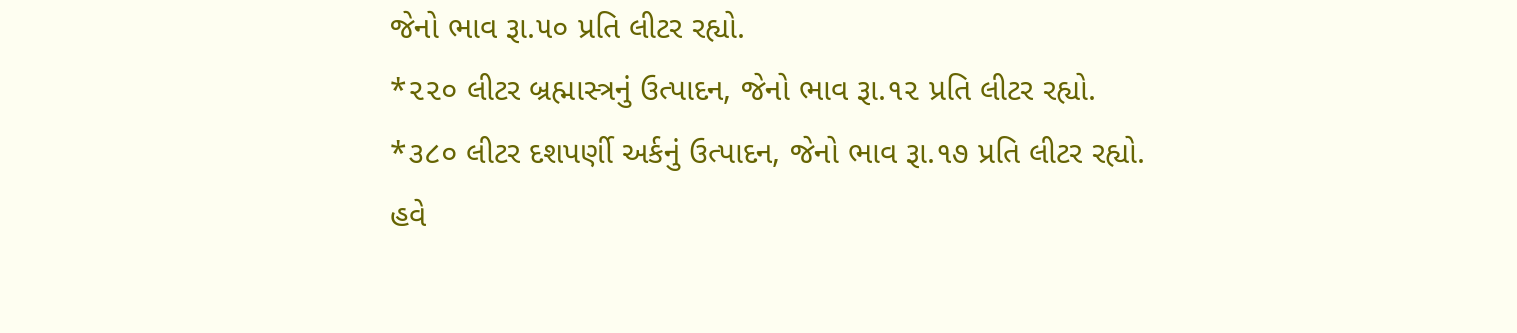જેનો ભાવ રૂા.૫૦ પ્રતિ લીટર રહ્યો.
*૨૨૦ લીટર બ્રહ્માસ્ત્રનું ઉત્પાદન, જેનો ભાવ રૂા.૧૨ પ્રતિ લીટર રહ્યો.
*૩૮૦ લીટર દશપર્ણી અર્કનું ઉત્પાદન, જેનો ભાવ રૂા.૧૭ પ્રતિ લીટર રહ્યો.
હવે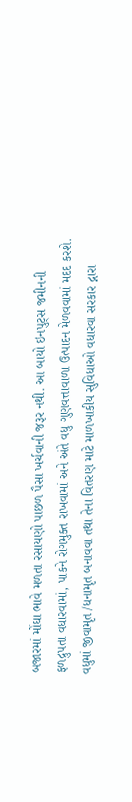બજારમાં મોંઘા ભાવે મળતા રસાયણો પાછળ પૈસા ખર્ચવાની જરૂર નથી. આ બાયો ઇનપુટ્સ જમીનની ફળદ્રુપતા વધારવામાં, પાકને રોગમુક્ત રાખવામાં અને અંતે વધુ ગુણવત્તાવાળા ઉત્પાદન મેળવવામાં મદદ કરશે. વધુમાં જીવામૃત /ધનામૃત બનાવવા તથા તેના વિતરણ માટે માળખાકીય સુવિધાઓ વધારવા સરકાર દ્નારા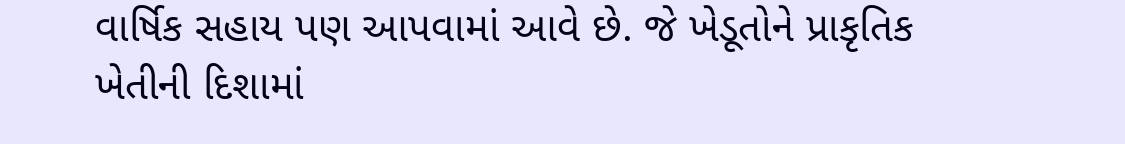વાર્ષિક સહાય પણ આપવામાં આવે છે. જે ખેડૂતોને પ્રાકૃતિક ખેતીની દિશામાં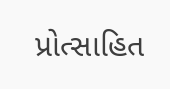પ્રોત્સાહિત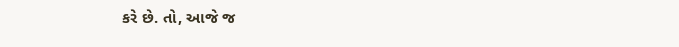કરે છે. તો, આજે જ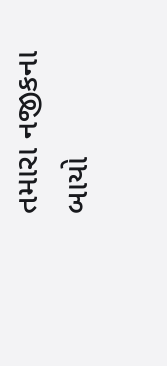તમારા નજીકના બાયો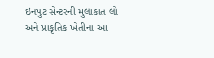ઇનપુટ સેન્ટરની મુલાકાત લો અને પ્રાકૃતિક ખેતીના આ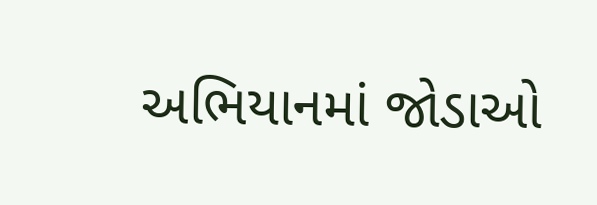અભિયાનમાં જોડાઓ